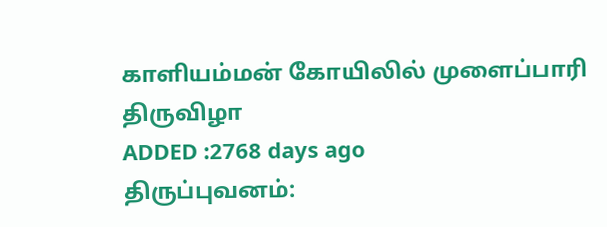காளியம்மன் கோயிலில் முளைப்பாரி திருவிழா
ADDED :2768 days ago
திருப்புவனம்: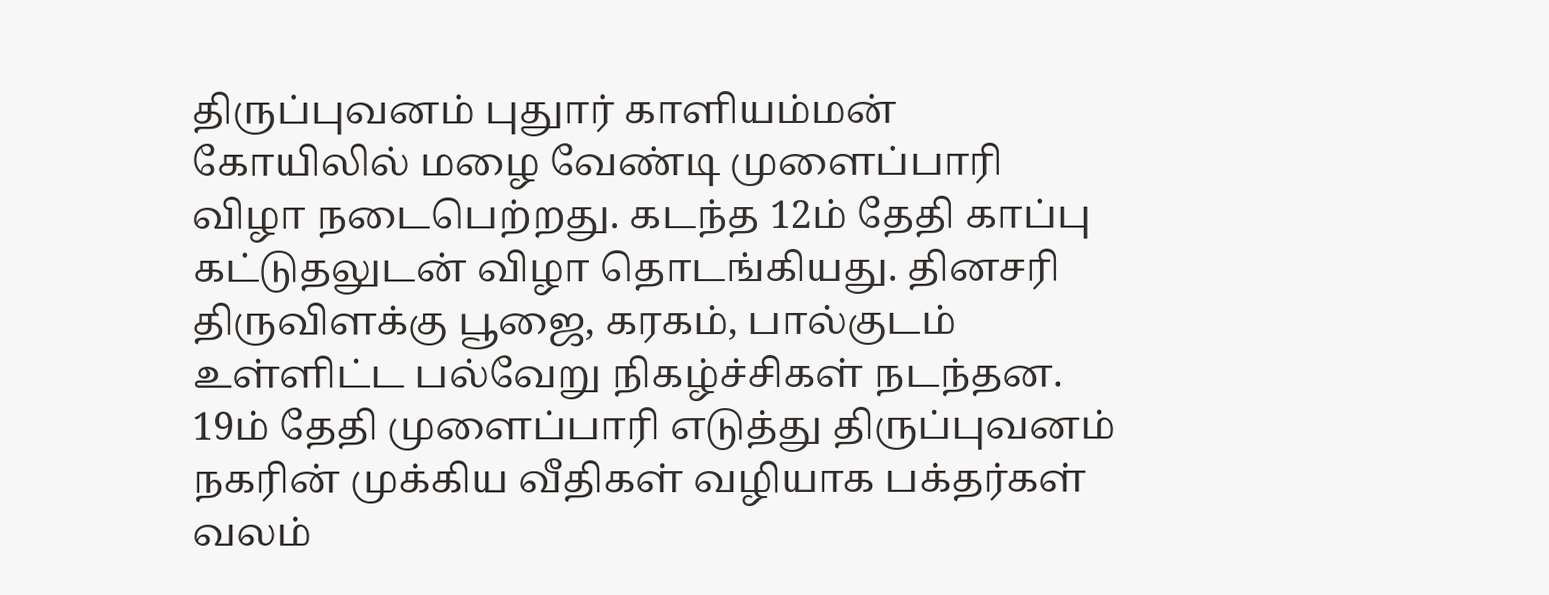திருப்புவனம் புதுார் காளியம்மன் கோயிலில் மழை வேண்டி முளைப்பாரி விழா நடைபெற்றது. கடந்த 12ம் தேதி காப்பு கட்டுதலுடன் விழா தொடங்கியது. தினசரி திருவிளக்கு பூஜை, கரகம், பால்குடம் உள்ளிட்ட பல்வேறு நிகழ்ச்சிகள் நடந்தன. 19ம் தேதி முளைப்பாரி எடுத்து திருப்புவனம் நகரின் முக்கிய வீதிகள் வழியாக பக்தர்கள் வலம்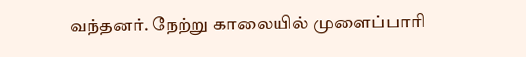வந்தனர். நேற்று காலையில் முளைப்பாரி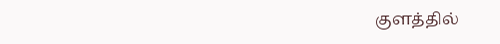குளத்தில்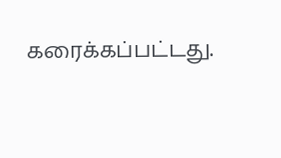கரைக்கப்பட்டது.